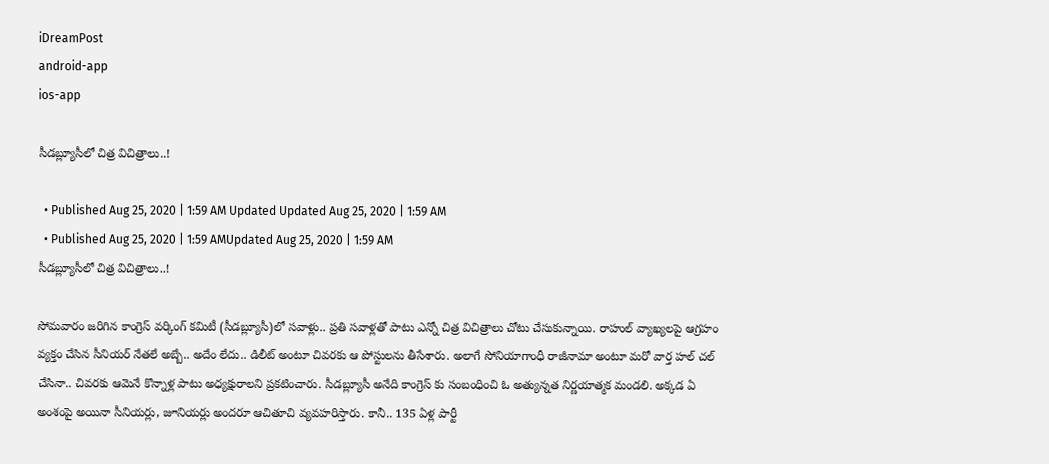iDreamPost
android-app
ios-app

సీడ‌బ్ల్యూసీలో చిత్ర విచిత్రాలు..!

  • Published Aug 25, 2020 | 1:59 AM Updated Updated Aug 25, 2020 | 1:59 AM
  • Published Aug 25, 2020 | 1:59 AMUpdated Aug 25, 2020 | 1:59 AM
సీడ‌బ్ల్యూసీలో చిత్ర విచిత్రాలు..!

సోమ‌వారం జ‌రిగిన కాంగ్రెస్ వ‌ర్కింగ్ క‌మిటీ (సీడ‌బ్ల్యూసీ)లో స‌వాళ్లు.. ప్ర‌తి స‌వాళ్ల‌తో పాటు ఎన్నో చిత్ర విచిత్రాలు చోటు చేసుకున్నాయి. రాహుల్ వ్యాఖ్య‌ల‌పై ఆగ్ర‌హం వ్యక్తం చేసిన సీనియ‌ర్ నేత‌లే అబ్బే.. అదేం లేదు.. డిలీట్ అంటూ చివ‌ర‌కు ఆ పోస్టులను తీసేశారు. అలాగే సోనియాగాంధీ రాజీనామా అంటూ మ‌రో వార్త హ‌ల్ చ‌ల్ చేసినా.. చివ‌ర‌కు ఆమెనే కొన్నాళ్ల పాటు అధ్య‌క్షురాల‌ని ప్ర‌క‌టించారు. సీడ‌బ్ల్యూసీ అనేది కాంగ్రెస్ కు సంబంధించి ఓ అత్యున్న‌త నిర్ణ‌యాత్మ‌క మండ‌లి. అక్క‌డ ఏ అంశంపై అయినా సీనియ‌ర్లు, జూనియ‌ర్లు అంద‌రూ ఆచితూచి వ్య‌వ‌హ‌రిస్తారు. కానీ.. 135 ఏళ్ల పార్టీ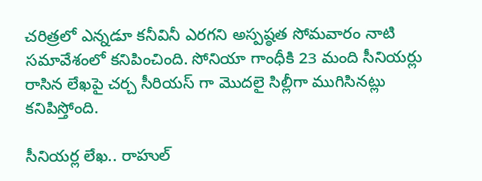చ‌రిత్ర‌లో ఎన్న‌డూ క‌నీవినీ ఎర‌గ‌ని అస్ప‌ష్ఠత సోమ‌వారం నాటి స‌మావేశంలో క‌నిపించింది. సోనియా గాంధీకి 23 మంది సీనియ‌ర్లు రాసిన లేఖ‌పై చ‌ర్చ సీరియ‌స్ గా మొద‌లై సిల్లీగా ముగిసిన‌ట్లు క‌నిపిస్తోంది.

సీనియ‌ర్ల లేఖ‌.. రాహుల్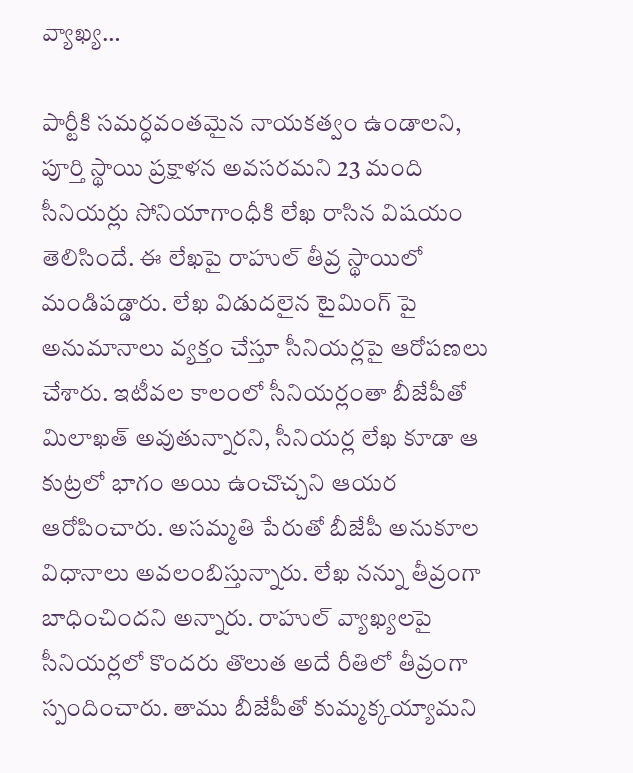వ్యాఖ్య‌…

పార్టీకి స‌మ‌ర్ధ‌వంత‌మైన నాయ‌క‌త్వం ఉండాల‌ని, పూర్తి స్థాయి ప్ర‌క్షాళ‌న అవ‌స‌ర‌మ‌ని 23 మంది సీనియ‌ర్లు సోనియాగాంధీకి లేఖ రాసిన విష‌యం తెలిసిందే. ఈ లేఖ‌పై రాహుల్ తీవ్ర స్థాయిలో మండిప‌డ్డారు. లేఖ విడుద‌లైన టైమింగ్ పై అనుమానాలు వ్య‌క్తం చేస్తూ సీనియ‌ర్ల‌పై ఆరోప‌ణ‌లు చేశారు. ఇటీవ‌ల కాలంలో సీనియ‌ర్లంతా బీజేపీతో మిలాఖ‌త్ అవుతున్నార‌ని, సీనియ‌ర్ల లేఖ కూడా ఆ కుట్ర‌లో భాగం అయి ఉంచొచ్చ‌ని ఆయ‌ర ఆరోపించారు. అస‌మ్మతి పేరుతో బీజేపీ అనుకూల విధానాలు అవ‌లంబిస్తున్నారు. లేఖ న‌న్ను తీవ్రంగా బాధించింద‌ని అన్నారు. రాహుల్ వ్యాఖ్య‌ల‌పై సీనియ‌ర్లలో కొంద‌రు తొలుత అదే రీతిలో తీవ్రంగా స్పందించారు. తాము బీజేపీతో కుమ్మ‌క్క‌య్యామ‌ని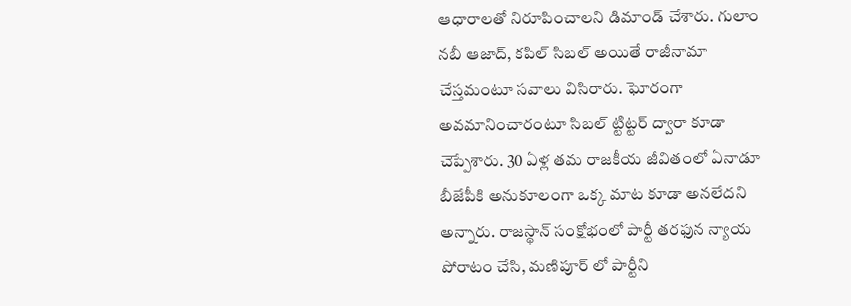ఆధారాల‌తో నిరూపించాల‌ని డిమాండ్ చేశారు. గులాం న‌బీ ఆజాద్, క‌పిల్ సిబ‌ల్ అయితే రాజీనామా చేస్త‌మంటూ స‌వాలు విసిరారు. ఘోరంగా అవ‌మానించారంటూ సిబ‌ల్ ట్టిట్ట‌ర్ ద్వారా కూడా చెప్పేశారు. 30 ఏళ్ల త‌మ రాజ‌కీయ జీవితంలో ఏనాడూ బీజేపీకి అనుకూలంగా ఒక్క మాట కూడా అన‌లేద‌ని అన్నారు. రాజ‌స్థాన్ సంక్షోభంలో పార్టీ త‌ర‌ఫున న్యాయ పోరాటం చేసి, మ‌ణిపూర్ లో పార్టీని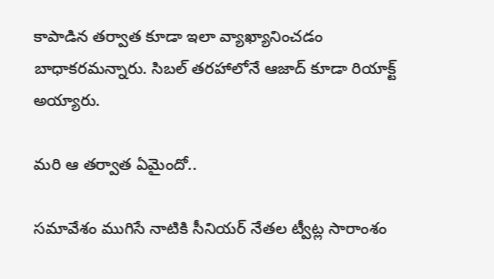కాపాడిన త‌ర్వాత కూడా ఇలా వ్యాఖ్యానించ‌డం బాధాక‌ర‌మ‌న్నారు. సిబ‌ల్ త‌ర‌హాలోనే ఆజాద్ కూడా రియాక్ట్ అయ్యారు.

మ‌రి ఆ త‌ర్వాత ఏమైందో..

స‌మావేశం ముగిసే నాటికి సీనియ‌ర్ నేత‌ల ట్వీట్ల సారాంశం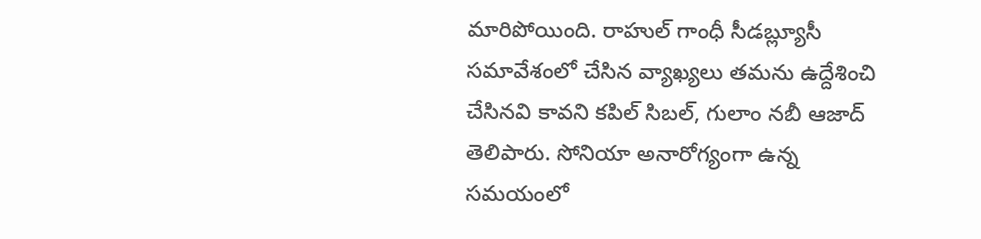మారిపోయింది. రాహుల్ గాంధీ సీడబ్ల్యూసీ సమావేశంలో చేసిన వ్యాఖ్యలు తమను ఉద్దేశించి చేసినవి కావని కపిల్ సిబల్, గులాం నబీ ఆజాద్ తెలిపారు. సోనియా అనారోగ్యంగా ఉన్న సమయంలో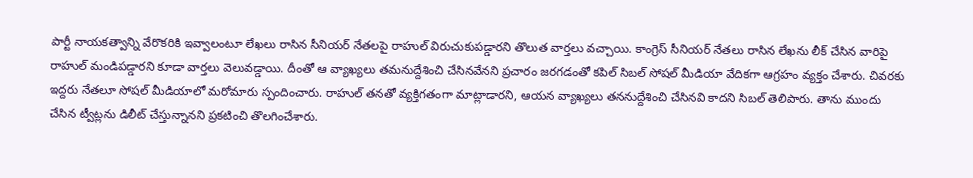పార్టీ నాయకత్వాన్ని వేరొకరికి ఇవ్వాలంటూ లేఖలు రాసిన సీనియర్ నేతలపై రాహుల్ విరుచుకుపడ్డారని తొలుత వార్తలు వచ్చాయి. కాంగ్రెస్ సీనియర్ నేతలు రాసిన లేఖను లీక్ చేసిన వారిపై రాహుల్ మండిపడ్డారని కూడా వార్తలు వెలువడ్డాయి. దీంతో ఆ వ్యాఖ్యలు తమనుద్దేశించి చేసినవేనని ప్రచారం జరగడంతో కపిల్ సిబల్ సోషల్ మీడియా వేదికగా ఆగ్ర‌హం వ్య‌క్తం చేశారు. చివరకు ఇద్దరు నేతలూ సోషల్ మీడియాలో మ‌రోమారు స్పందించారు. రాహుల్ తనతో వ్యక్తిగతంగా మాట్లాడారని, ఆయన వ్యాఖ్యలు తననుద్దేశించి చేసినవి కాదని సిబల్ తెలిపారు. తాను ముందు చేసిన ట్వీట్లను డిలీట్ చేస్తున్నానని ప్రకటించి తొలగించేశారు.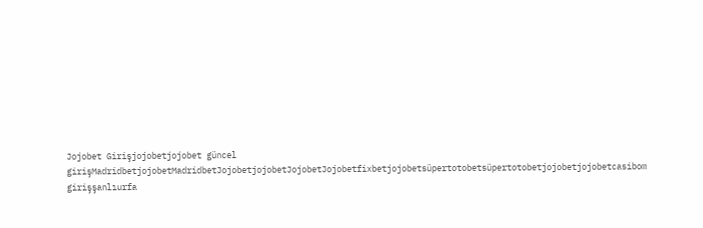Jojobet Girişjojobetjojobet güncel girişMadridbetjojobetMadridbetJojobetjojobetJojobetJojobetfixbetjojobetsüpertotobetsüpertotobetjojobetjojobetcasibom girişşanlıurfa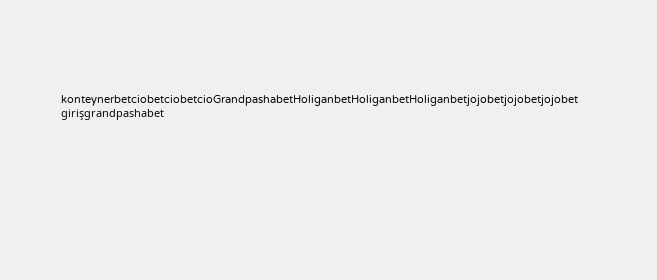konteynerbetciobetciobetcioGrandpashabetHoliganbetHoliganbetHoliganbetjojobetjojobetjojobet girişgrandpashabet